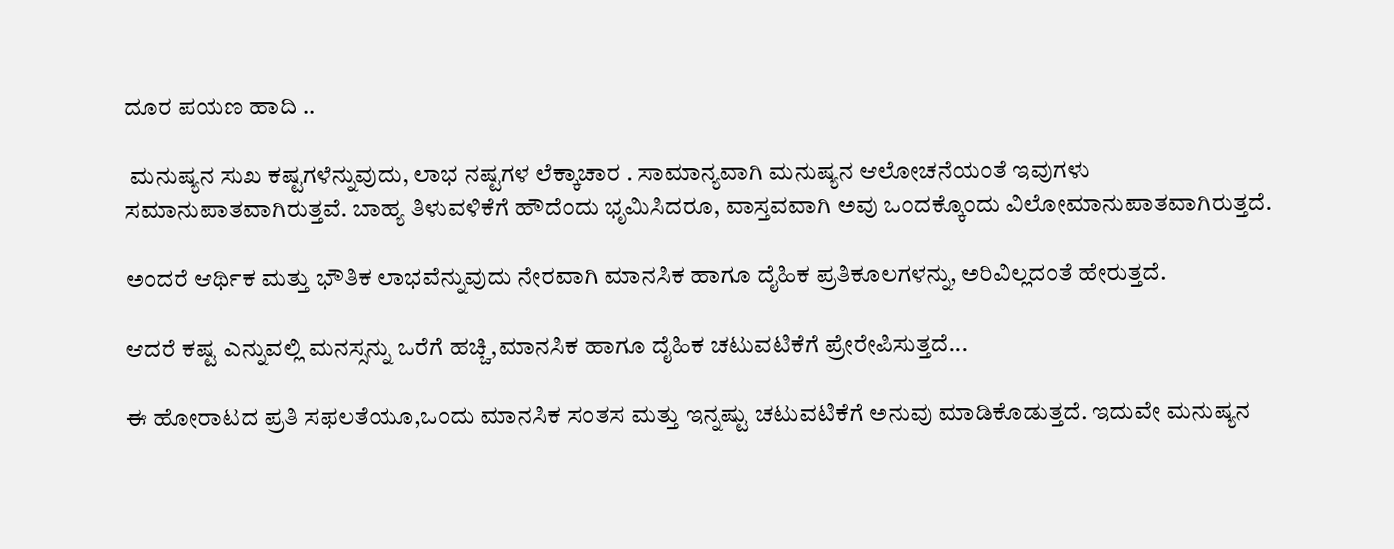ದೂರ ಪಯಣ ಹಾದಿ ..

 ಮನುಷ್ಯನ ಸುಖ ಕಷ್ಟಗಳೆನ್ನುವುದು, ಲಾಭ ನಷ್ಟಗಳ ಲೆಕ್ಕಾಚಾರ . ಸಾಮಾನ್ಯವಾಗಿ ಮನುಷ್ಯನ ಆಲೋಚನೆಯಂತೆ ಇವುಗಳು ಸಮಾನುಪಾತವಾಗಿರುತ್ತವೆ. ಬಾಹ್ಯ ತಿಳುವಳಿಕೆಗೆ ಹೌದೆಂದು ಭೃಮಿಸಿದರೂ, ವಾಸ್ತವವಾಗಿ ಅವು ಒಂದಕ್ಕೊಂದು ವಿಲೋಮಾನುಪಾತವಾಗಿರುತ್ತದೆ.

ಅಂದರೆ ಆರ್ಥಿಕ ಮತ್ತು ಭೌತಿಕ ಲಾಭವೆನ್ನುವುದು ನೇರವಾಗಿ ಮಾನಸಿಕ ಹಾಗೂ ದೈಹಿಕ ಪ್ರತಿಕೂಲಗಳನ್ನು, ಅರಿವಿಲ್ಲದಂತೆ ಹೇರುತ್ತದೆ.

ಆದರೆ ಕಷ್ಟ ಎನ್ನುವಲ್ಲಿ ಮನಸ್ಸನ್ನು ಒರೆಗೆ ಹಚ್ಚಿ,ಮಾನಸಿಕ ಹಾಗೂ ದೈಹಿಕ ಚಟುವಟಿಕೆಗೆ ಪ್ರೇರೇಪಿಸುತ್ತದೆ...

ಈ ಹೋರಾಟದ ಪ್ರತಿ ಸಫಲತೆಯೂ,ಒಂದು ಮಾನಸಿಕ ಸಂತಸ ಮತ್ತು ಇನ್ನಷ್ಟು ಚಟುವಟಿಕೆಗೆ ಅನುವು ಮಾಡಿಕೊಡುತ್ತದೆ. ಇದುವೇ ಮನುಷ್ಯನ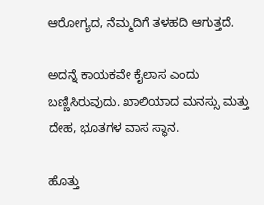ಆರೋಗ್ಯದ, ನೆಮ್ಮದಿಗೆ ತಳಹದಿ ಆಗುತ್ತದೆ.

ಅದನ್ನೆ ಕಾಯಕವೇ ಕೈಲಾಸ ಎಂದು ಬಣ್ಣಿಸಿರುವುದು. ಖಾಲಿಯಾದ ಮನಸ್ಸು ಮತ್ತು ದೇಹ, ಭೂತಗಳ ವಾಸ ಸ್ಥಾನ.

ಹೊತ್ತು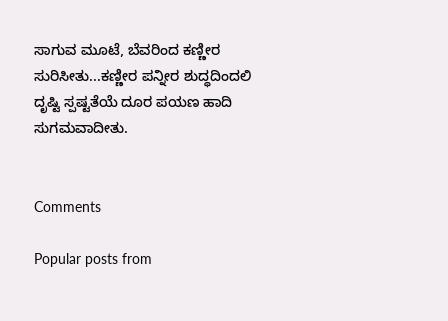ಸಾಗುವ ಮೂಟೆ, ಬೆವರಿಂದ ಕಣ್ಣೀರ ಸುರಿಸೀತು...ಕಣ್ಣೀರ ಪನ್ನೀರ ಶುದ್ಧದಿಂದಲಿ ದೃಷ್ಟಿ ಸ್ಪಷ್ಟತೆಯೆ ದೂರ ಪಯಣ ಹಾದಿ ಸುಗಮವಾದೀತು.


Comments

Popular posts from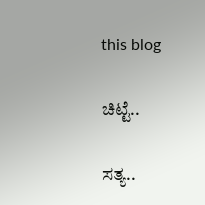this blog

ಚಿಟ್ಟೆ..

ಸತ್ಯ..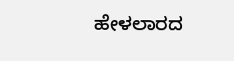ಹೇಳಲಾರದ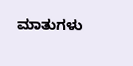ಮಾತುಗಳು